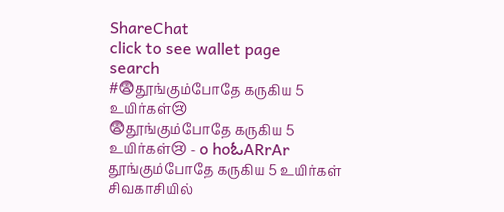ShareChat
click to see wallet page
search
#😨தூங்கும்போதே கருகிய 5 உயிர்கள்😢
😨தூங்கும்போதே கருகிய 5 உயிர்கள்😢 - o hoಓARrAr தூங்கும்போதே கருகிய 5 உயிர்கள் சிவகாசியில்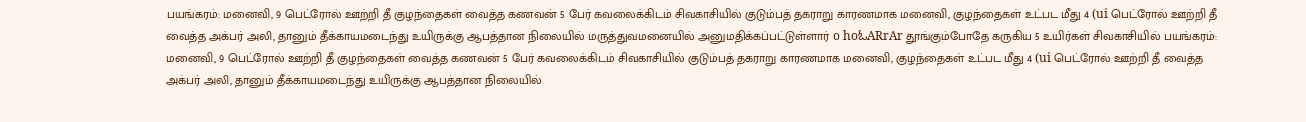பயங்கரம்: மனைவி, 9 பெட்ரோல் ஊற்றி தீ குழந்தைகள் வைத்த கணவன் 5 பேர் கவலைக்கிடம் சிவகாசியில் குடும்பத் தகராறு காரணமாக மனைவி, குழந்தைகள் உட்பட மீது 4 (ui பெட்ரோல் ஊற்றி தீ வைத்த அக்பர் அலி, தானும் தீக்காயமடைந்து உயிருக்கு ஆபத்தான நிலையில் மருத்துவமனையில் அனுமதிக்கப்பட்டுள்ளார் o hoಓARrAr தூங்கும்போதே கருகிய 5 உயிர்கள் சிவகாசியில் பயங்கரம்: மனைவி, 9 பெட்ரோல் ஊற்றி தீ குழந்தைகள் வைத்த கணவன் 5 பேர் கவலைக்கிடம் சிவகாசியில் குடும்பத் தகராறு காரணமாக மனைவி, குழந்தைகள் உட்பட மீது 4 (ui பெட்ரோல் ஊற்றி தீ வைத்த அக்பர் அலி, தானும் தீக்காயமடைந்து உயிருக்கு ஆபத்தான நிலையில்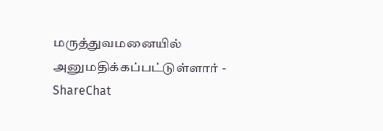மருத்துவமனையில் அனுமதிக்கப்பட்டுள்ளார் - ShareChat